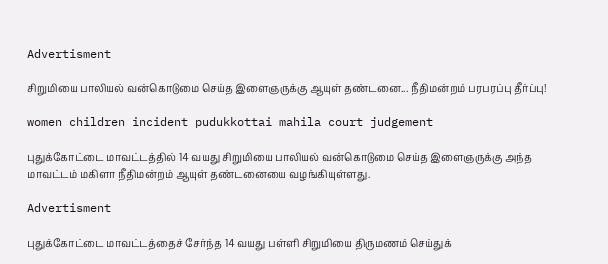Advertisment

சிறுமியை பாலியல் வன்கொடுமை செய்த இளைஞருக்கு ஆயுள் தண்டனை... நீதிமன்றம் பரபரப்பு தீர்ப்பு!

women children incident pudukkottai mahila court judgement

புதுக்கோட்டை மாவட்டத்தில் 14 வயது சிறுமியை பாலியல் வன்கொடுமை செய்த இளைஞருக்கு அந்த மாவட்டம் மகிளா நீதிமன்றம் ஆயுள் தண்டனையை வழங்கியுள்ளது.

Advertisment

புதுக்கோட்டை மாவட்டத்தைச் சேர்ந்த 14 வயது பள்ளி சிறுமியை திருமணம் செய்துக்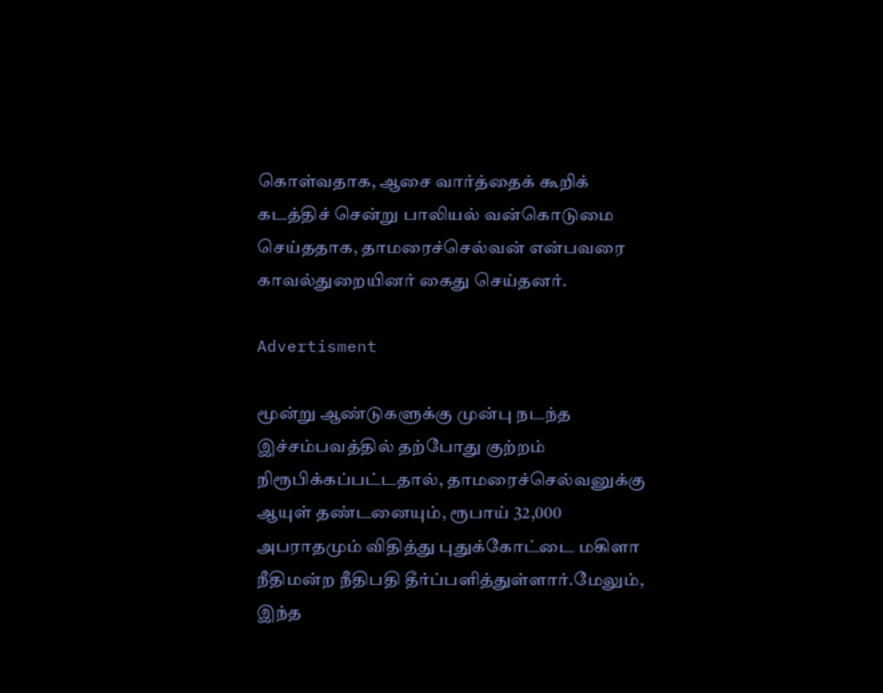கொள்வதாக, ஆசை வார்த்தைக் கூறிக் கடத்திச் சென்று பாலியல் வன்கொடுமை செய்ததாக, தாமரைச்செல்வன் என்பவரை காவல்துறையினர் கைது செய்தனர்.

Advertisment

மூன்று ஆண்டுகளுக்கு முன்பு நடந்த இச்சம்பவத்தில் தற்போது குற்றம் நிரூபிக்கப்பட்டதால், தாமரைச்செல்வனுக்கு ஆயுள் தண்டனையும், ரூபாய் 32,000 அபராதமும் விதித்து புதுக்கோட்டை மகிளா நீதிமன்ற நீதிபதி தீர்ப்பளித்துள்ளார்.மேலும், இந்த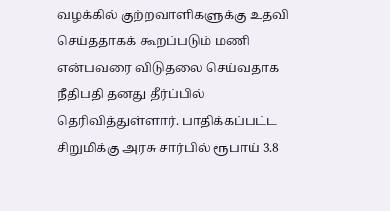வழக்கில் குற்றவாளிகளுக்கு உதவி செய்ததாகக் கூறப்படும் மணி என்பவரை விடுதலை செய்வதாக நீதிபதி தனது தீர்ப்பில் தெரிவித்துள்ளார். பாதிக்கப்பட்ட சிறுமிக்கு அரசு சார்பில் ரூபாய் 3.8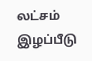லட்சம் இழப்பீடு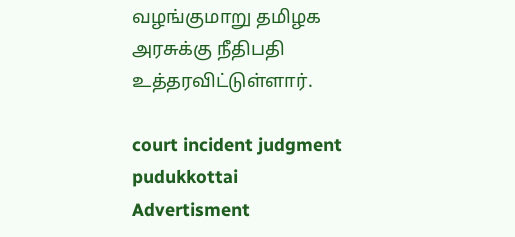வழங்குமாறு தமிழக அரசுக்கு நீதிபதி உத்தரவிட்டுள்ளார்.

court incident judgment pudukkottai
Advertisment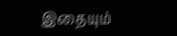இதையும்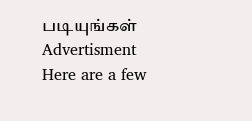படியுங்கள்
Advertisment
Here are a few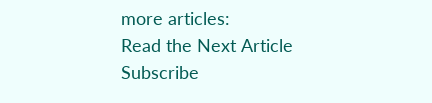more articles:
Read the Next Article
Subscribe